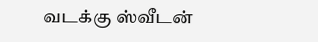வடக்கு ஸ்வீடன்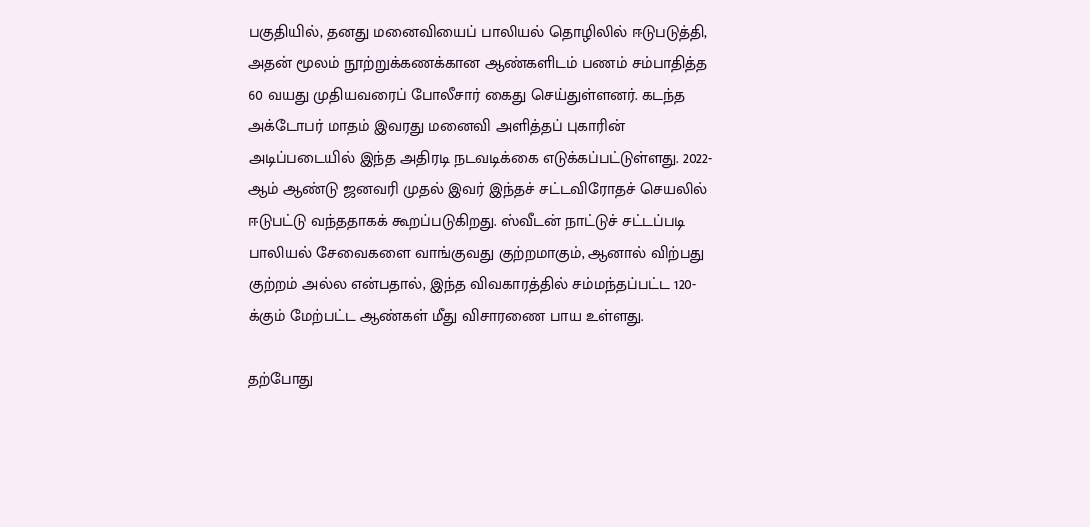பகுதியில், தனது மனைவியைப் பாலியல் தொழிலில் ஈடுபடுத்தி, அதன் மூலம் நூற்றுக்கணக்கான ஆண்களிடம் பணம் சம்பாதித்த 60 வயது முதியவரைப் போலீசார் கைது செய்துள்ளனர். கடந்த அக்டோபர் மாதம் இவரது மனைவி அளித்தப் புகாரின் அடிப்படையில் இந்த அதிரடி நடவடிக்கை எடுக்கப்பட்டுள்ளது. 2022-ஆம் ஆண்டு ஜனவரி முதல் இவர் இந்தச் சட்டவிரோதச் செயலில் ஈடுபட்டு வந்ததாகக் கூறப்படுகிறது. ஸ்வீடன் நாட்டுச் சட்டப்படி பாலியல் சேவைகளை வாங்குவது குற்றமாகும், ஆனால் விற்பது குற்றம் அல்ல என்பதால், இந்த விவகாரத்தில் சம்மந்தப்பட்ட 120-க்கும் மேற்பட்ட ஆண்கள் மீது விசாரணை பாய உள்ளது.

தற்போது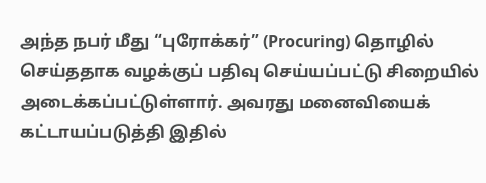அந்த நபர் மீது “புரோக்கர்” (Procuring) தொழில் செய்ததாக வழக்குப் பதிவு செய்யப்பட்டு சிறையில் அடைக்கப்பட்டுள்ளார். அவரது மனைவியைக் கட்டாயப்படுத்தி இதில்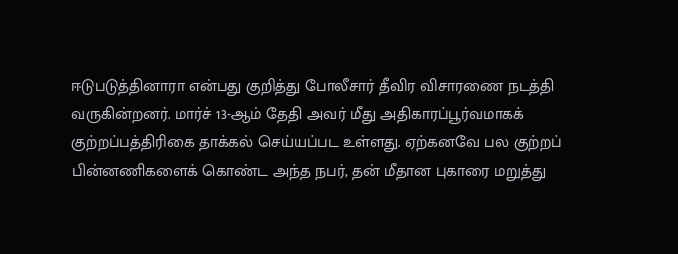ஈடுபடுத்தினாரா என்பது குறித்து போலீசார் தீவிர விசாரணை நடத்தி வருகின்றனர். மார்ச் 13-ஆம் தேதி அவர் மீது அதிகாரப்பூர்வமாகக் குற்றப்பத்திரிகை தாக்கல் செய்யப்பட உள்ளது. ஏற்கனவே பல குற்றப் பின்னணிகளைக் கொண்ட அந்த நபர், தன் மீதான புகாரை மறுத்து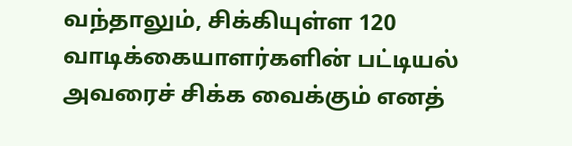வந்தாலும், சிக்கியுள்ள 120 வாடிக்கையாளர்களின் பட்டியல் அவரைச் சிக்க வைக்கும் எனத்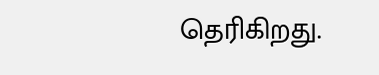தெரிகிறது.